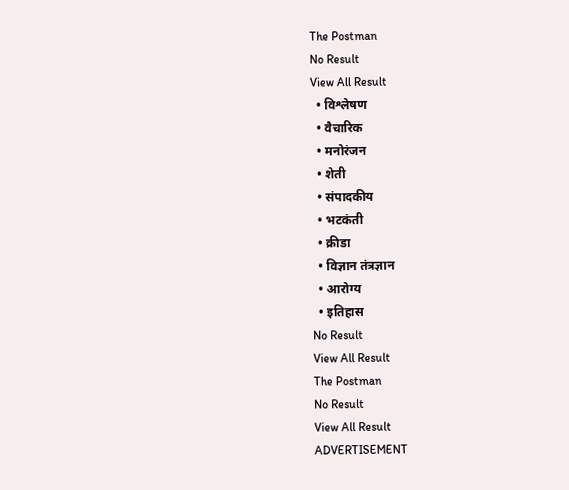The Postman
No Result
View All Result
  • विश्लेषण
  • वैचारिक
  • मनोरंजन
  • शेती
  • संपादकीय
  • भटकंती
  • क्रीडा
  • विज्ञान तंत्रज्ञान
  • आरोग्य
  • इतिहास
No Result
View All Result
The Postman
No Result
View All Result
ADVERTISEMENT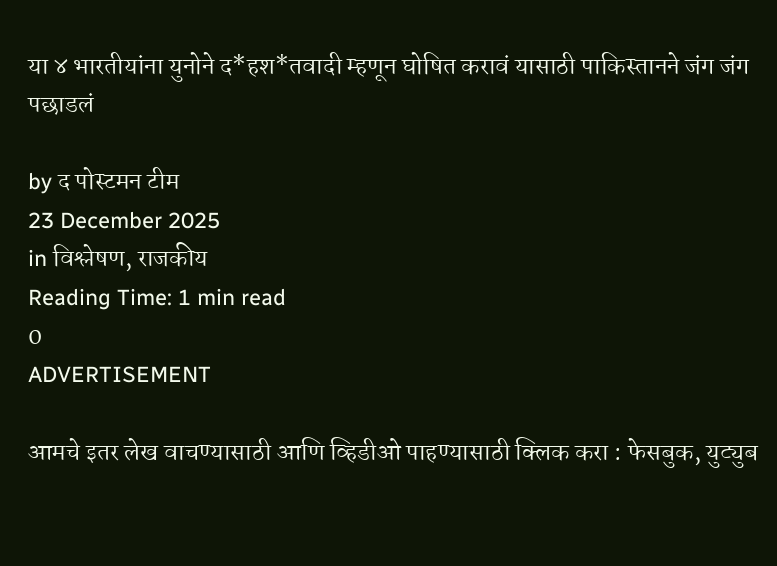या ४ भारतीयांना युनोने द*हश*तवादी म्हणून घोषित करावं यासाठी पाकिस्तानने जंग जंग पछाडलं

by द पोस्टमन टीम
23 December 2025
in विश्लेषण, राजकीय
Reading Time: 1 min read
0
ADVERTISEMENT

आमचे इतर लेख वाचण्यासाठी आणि व्हिडीओ पाहण्यासाठी क्लिक करा : फेसबुक, युट्युब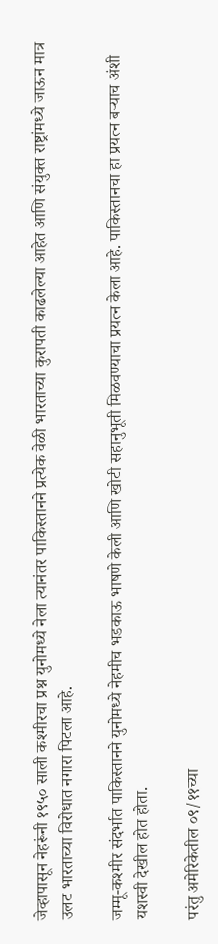जेव्हापासून नेहरूंनी १९५० साली कश्मीरचा प्रश्न युनोमध्ये नेला त्यानंतर पाकिस्तानने प्रत्येक वेळी भारताच्या कुरापती काढलेल्या आहेत आणि संयुक्त राष्ट्रांमध्ये जाऊन मात्र उलट भारताच्या विरोधात नगारा पिटला आहे.

जम्मू-कश्मीर संदर्भात पाकिस्तानने युनोमध्ये नेहमीच भडकाऊ भाषणे केली आणि खोटी सहानुभूती मिळवण्याचा प्रयत्न केला आहे. पाकिस्तानचा हा प्रयत्न बऱ्याच अंशी यशस्वी देखील होत होता.

परंतु अमेरिकेतील ०९/११च्या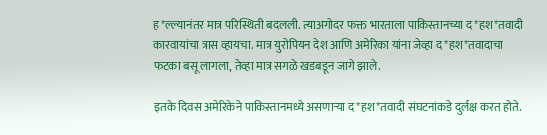ह*ल्ल्यानंतर मात्र परिस्थिती बदलली. त्याअगोदर फक्त भारताला पाकिस्तानच्या द*हश*तवादी कारवायांचा त्रास व्हायचा. मात्र युरोपियन देश आणि अमेरिका यांना जेव्हा द*हश*तवादाचा फटका बसू लागला, तेव्हा मात्र सगळे खडबडून जागे झाले.

इतके दिवस अमेरिकेने पाकिस्तानमध्ये असणाऱ्या द*हश*तवादी संघटनांकडे दुर्लक्ष करत होते.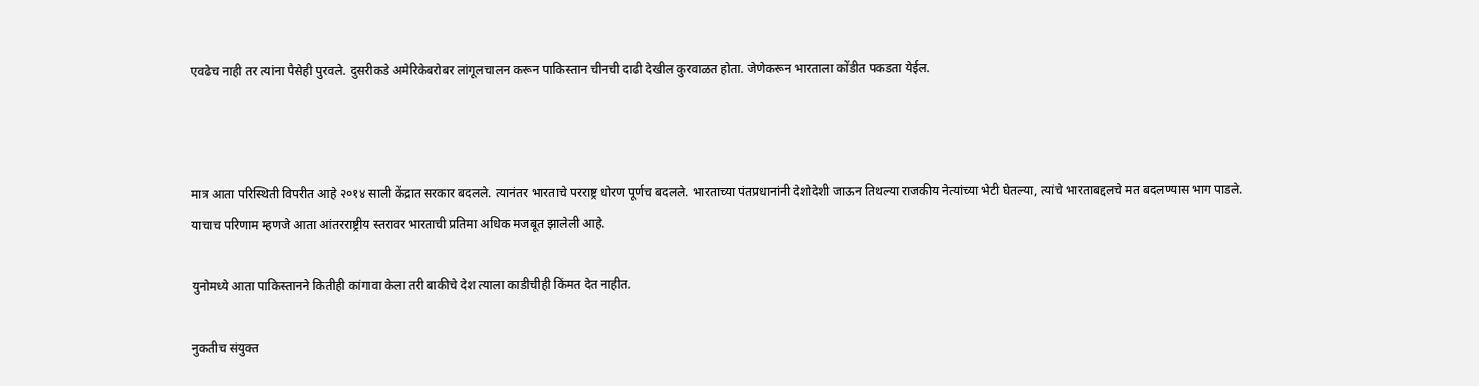एवढेच नाही तर त्यांना पैसेही पुरवले. दुसरीकडे अमेरिकेबरोबर लांगूलचालन करून पाकिस्तान चीनची दाढी देखील कुरवाळत होता. जेणेकरून भारताला कोंडीत पकडता येईल.



मात्र आता परिस्थिती विपरीत आहे २०१४ साली केंद्रात सरकार बदलले. त्यानंतर भारताचे परराष्ट्र धोरण पूर्णच बदलले. भारताच्या पंतप्रधानांनी देशोदेशी जाऊन तिथल्या राजकीय नेत्यांच्या भेटी घेतल्या, त्यांचे भारताबद्दलचे मत बदलण्यास भाग पाडले. याचाच परिणाम म्हणजे आता आंतरराष्ट्रीय स्तरावर भारताची प्रतिमा अधिक मजबूत झालेली आहे.

युनोमध्ये आता पाकिस्तानने कितीही कांगावा केला तरी बाकीचे देश त्याला काडीचीही किंमत देत नाहीत.

नुकतीच संयुक्त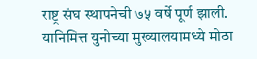राष्ट्र संघ स्थापनेची ७५ वर्षे पूर्ण झाली. यानिमित्त युनोच्या मुख्यालयामध्ये मोठा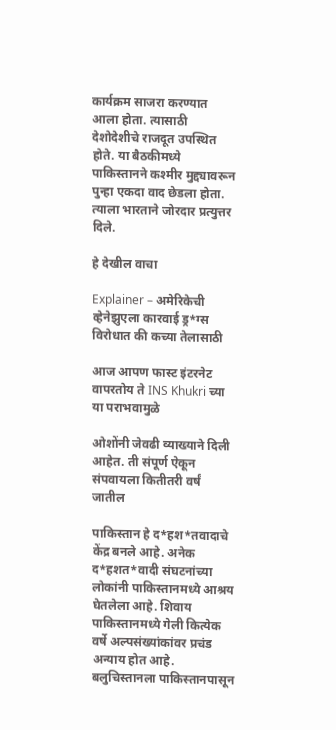कार्यक्रम साजरा करण्यात आला होता. त्यासाठी देशोदेशीचे राजदूत उपस्थित होते. या बैठकीमध्ये पाकिस्तानने कश्मीर मुद्द्यावरून पुन्हा एकदा वाद छेडला होता. त्याला भारताने जोरदार प्रत्युत्तर दिले.

हे देखील वाचा

Explainer – अमेरिकेची व्हेनेझुएला कारवाई ड्र*ग्स विरोधात की कच्या तेलासाठी

आज आपण फास्ट इंटरनेट वापरतोय ते INS Khukri च्या या पराभवामुळे

ओशोंनी जेवढी व्याख्याने दिली आहेत. ती संपूर्ण ऐकून संपवायला कितीतरी वर्षं जातील

पाकिस्तान हे द*हश*तवादाचे केंद्र बनले आहे. अनेक द*हशत*वादी संघटनांच्या लोकांनी पाकिस्तानमध्ये आश्रय घेतलेला आहे. शिवाय पाकिस्तानमध्ये गेली कित्येक वर्षे अल्पसंख्यांकांवर प्रचंड अन्याय होत आहे. बलुचिस्तानला पाकिस्तानपासून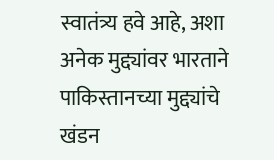स्वातंत्र्य हवे आहे, अशा अनेक मुद्द्यांवर भारताने पाकिस्तानच्या मुद्द्यांचे खंडन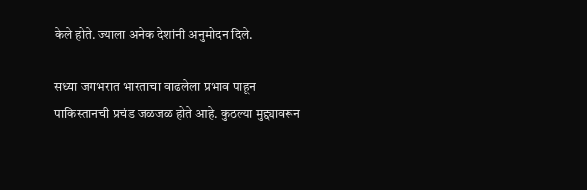केले होते. ज्याला अनेक देशांनी अनुमोदन दिले.

सध्या जगभरात भारताचा वाढलेला प्रभाव पाहून पाकिस्तानची प्रचंड जळजळ होते आहे. कुठल्या मुद्द्यावरून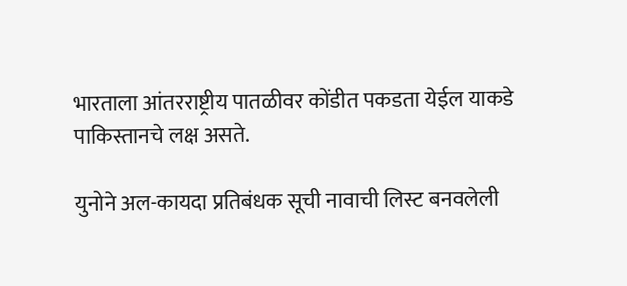भारताला आंतरराष्ट्रीय पातळीवर कोंडीत पकडता येईल याकडे पाकिस्तानचे लक्ष असते.

युनोने अल-कायदा प्रतिबंधक सूची नावाची लिस्ट बनवलेली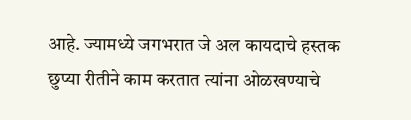आहे. ज्यामध्ये जगभरात जे अल कायदाचे हस्तक छुप्या रीतीने काम करतात त्यांना ओळखण्याचे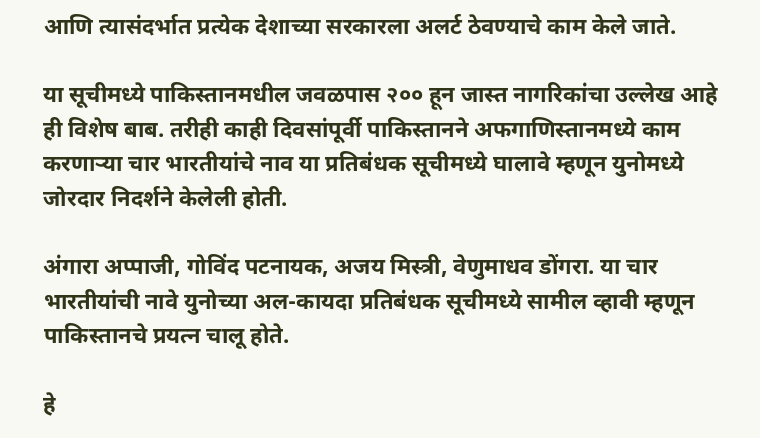आणि त्यासंदर्भात प्रत्येक देशाच्या सरकारला अलर्ट ठेवण्याचे काम केले जाते.

या सूचीमध्ये पाकिस्तानमधील जवळपास २०० हून जास्त नागरिकांचा उल्लेख आहे ही विशेष बाब. तरीही काही दिवसांपूर्वी पाकिस्तानने अफगाणिस्तानमध्ये काम करणाऱ्या चार भारतीयांचे नाव या प्रतिबंधक सूचीमध्ये घालावे म्हणून युनोमध्ये जोरदार निदर्शने केलेली होती.

अंगारा अप्पाजी, गोविंद पटनायक, अजय मिस्त्री, वेणुमाधव डोंगरा. या चार भारतीयांची नावे युनोच्या अल-कायदा प्रतिबंधक सूचीमध्ये सामील व्हावी म्हणून पाकिस्तानचे प्रयत्न चालू होते.

हे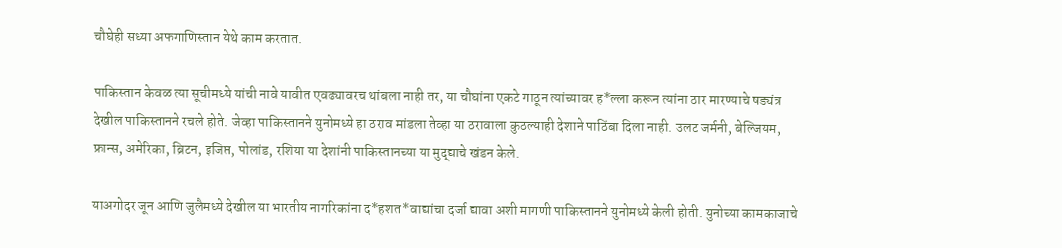चौघेही सध्या अफगाणिस्तान येथे काम करतात.

पाकिस्तान केवळ त्या सूचीमध्ये यांची नावे यावीत एवढ्यावरच थांबला नाही तर, या चौघांना एकटे गाठून त्यांच्यावर ह*ल्ला करून त्यांना ठार मारण्याचे षड्यंत्र देखील पाकिस्तानने रचले होते. जेव्हा पाकिस्तानने युनोमध्ये हा ठराव मांडला तेव्हा या ठरावाला कुठल्याही देशाने पाठिंबा दिला नाही. उलट जर्मनी, बेल्जियम, फ्रान्स, अमेरिका, ब्रिटन, इजिप्त, पोलांड, रशिया या देशांनी पाकिस्तानच्या या मुद्द्याचे खंडन केले.

याअगोदर जून आणि जुलैमध्ये देखील या भारतीय नागरिकांना द*हशत*वाद्यांचा दर्जा द्यावा अशी मागणी पाकिस्तानने युनोमध्ये केली होती. युनोच्या कामकाजाचे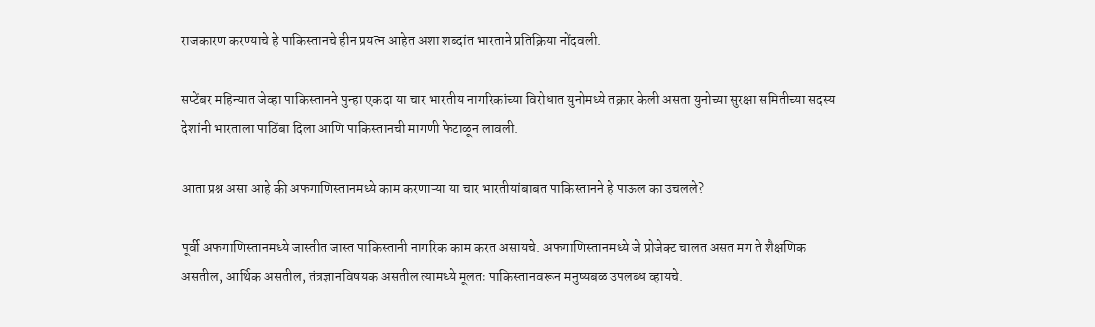राजकारण करण्याचे हे पाकिस्तानचे हीन प्रयत्न आहेत अशा शब्दांत भारताने प्रतिक्रिया नोंदवली.

सप्टेंबर महिन्यात जेव्हा पाकिस्तानने पुन्हा एकदा या चार भारतीय नागरिकांच्या विरोधात युनोमध्ये तक्रार केली असता युनोच्या सुरक्षा समितीच्या सदस्य देशांनी भारताला पाठिंबा दिला आणि पाकिस्तानची मागणी फेटाळून लावली.

आता प्रश्न असा आहे की अफगाणिस्तानमध्ये काम करणाऱ्या या चार भारतीयांबाबत पाकिस्तानने हे पाऊल का उचलले?

पूर्वी अफगाणिस्तानमध्ये जास्तीत जास्त पाकिस्तानी नागरिक काम करत असायचे. अफगाणिस्तानमध्ये जे प्रोजेक्ट चालत असत मग ते शैक्षणिक असतील, आर्थिक असतील, तंत्रज्ञानविषयक असतील त्यामध्ये मूलतः पाकिस्तानवरून मनुष्यबळ उपलब्ध व्हायचे.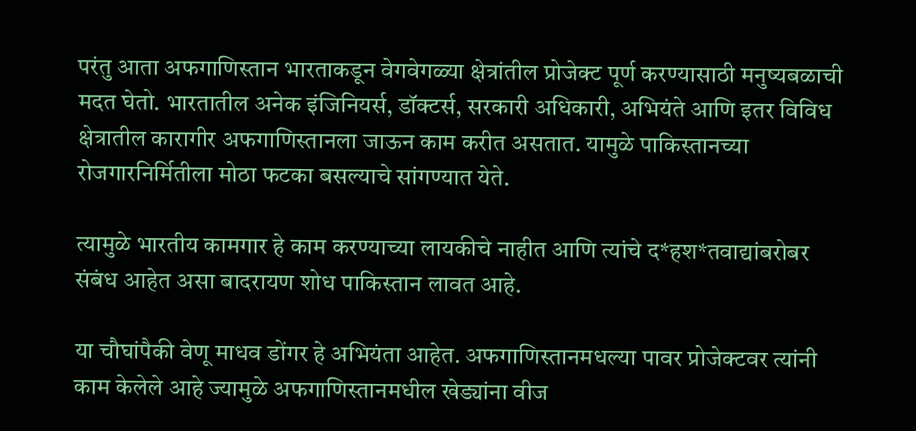परंतु आता अफगाणिस्तान भारताकडून वेगवेगळ्या क्षेत्रांतील प्रोजेक्ट पूर्ण करण्यासाठी मनुष्यबळाची मदत घेतो. भारतातील अनेक इंजिनियर्स, डॉक्टर्स, सरकारी अधिकारी, अभियंते आणि इतर विविध क्षेत्रातील कारागीर अफगाणिस्तानला जाऊन काम करीत असतात. यामुळे पाकिस्तानच्या रोजगारनिर्मितीला मोठा फटका बसल्याचे सांगण्यात येते.

त्यामुळे भारतीय कामगार हे काम करण्याच्या लायकीचे नाहीत आणि त्यांचे द*हश*तवाद्यांबरोबर संबंध आहेत असा बादरायण शोध पाकिस्तान लावत आहे.

या चौघांपैकी वेणू माधव डोंगर हे अभियंता आहेत. अफगाणिस्तानमधल्या पावर प्रोजेक्टवर त्यांनी काम केलेले आहे ज्यामुळे अफगाणिस्तानमधील खेड्यांना वीज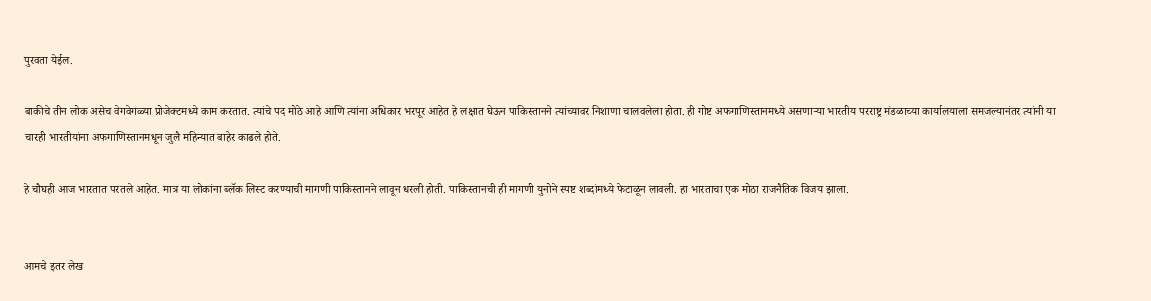पुरवता येईल.

बाकीचे तीन लोक असेच वेगवेगळ्या प्रोजेक्टमध्ये काम करतात. त्यांचे पद मोठे आहे आणि त्यांना अधिकार भरपूर आहेत हे लक्षात घेऊन पाकिस्तानने त्यांच्यावर निशाणा चालवलेला होता. ही गोष्ट अफगाणिस्तानमध्ये असणाऱ्या भारतीय परराष्ट्र मंडळाच्या कार्यालयाला समजल्यानंतर त्यांनी या चारही भारतीयांना अफगाणिस्तानमधून जुलै महिन्यात बाहेर काढले होते.

हे चौघही आज भारतात परतले आहेत. मात्र या लोकांना ब्लॅक लिस्ट करण्याची मागणी पाकिस्तानने लावून धरली होती. पाकिस्तानची ही मागणी युनोने स्पष्ट शब्दांमध्ये फेटाळून लावली. हा भारताचा एक मोठा राजनैतिक विजय झाला.


आमचे इतर लेख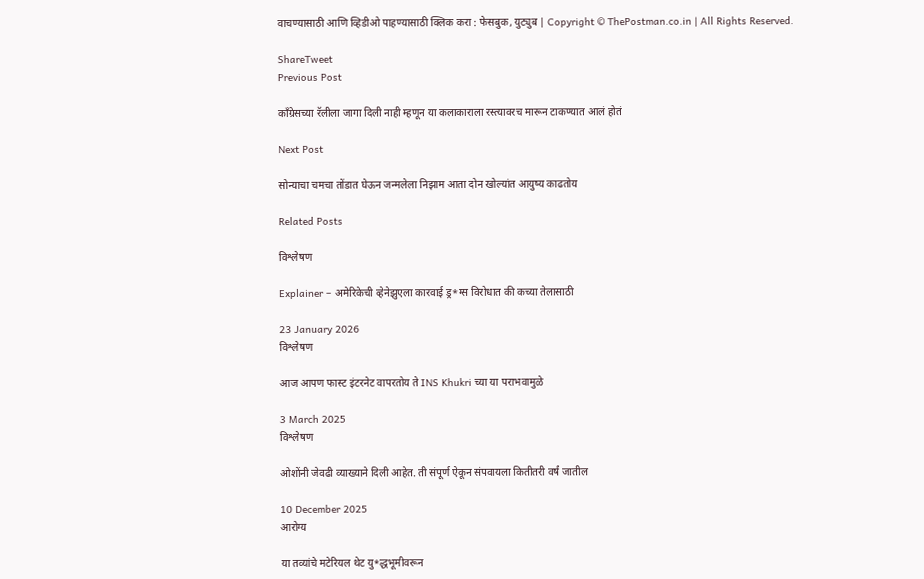वाचण्यासाठी आणि व्हिडीओ पाहण्यासाठी क्लिक करा : फेसबुक, युट्युब | Copyright © ThePostman.co.in | All Rights Reserved.

ShareTweet
Previous Post

कॉंग्रेसच्या रॅलीला जागा दिली नाही म्हणून या कलाकाराला रस्त्यावरच मारून टाकण्यात आलं होतं

Next Post

सोन्याचा चमचा तोंडात घेऊन जन्मलेला निझाम आता दोन खोल्यांत आयुष्य काढतोय

Related Posts

विश्लेषण

Explainer – अमेरिकेची व्हेनेझुएला कारवाई ड्र*ग्स विरोधात की कच्या तेलासाठी

23 January 2026
विश्लेषण

आज आपण फास्ट इंटरनेट वापरतोय ते INS Khukri च्या या पराभवामुळे

3 March 2025
विश्लेषण

ओशोंनी जेवढी व्याख्याने दिली आहेत. ती संपूर्ण ऐकून संपवायला कितीतरी वर्षं जातील

10 December 2025
आरोग्य

या तव्यांचे मटेरियल थेट यु*द्धभूमीवरून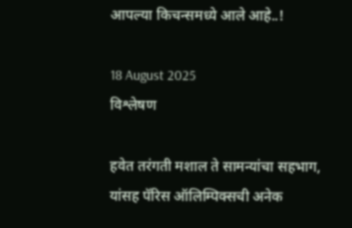आपल्या किचन्समध्ये आले आहे..!

18 August 2025
विश्लेषण

हवेत तरंगती मशाल ते सामन्यांचा सहभाग, यांसह पॅरिस ऑलिम्पिक्सची अनेक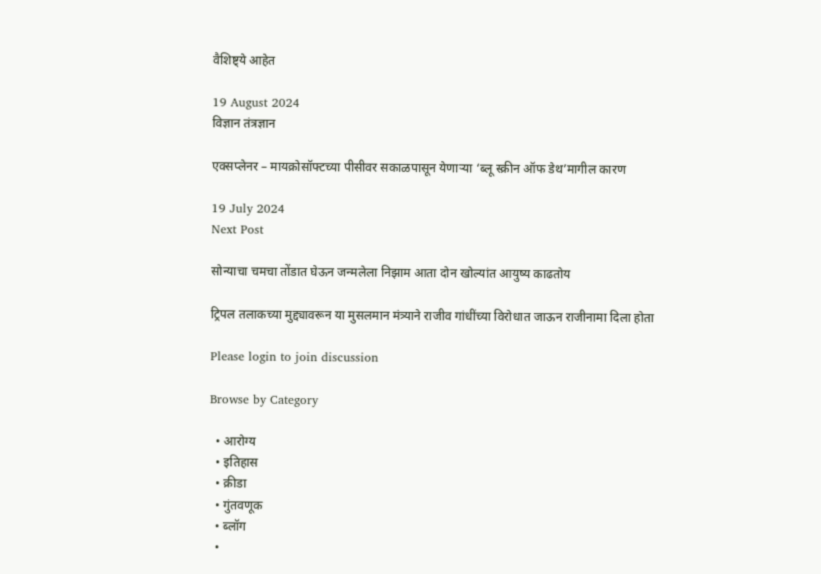वैशिष्ट्ये आहेत

19 August 2024
विज्ञान तंत्रज्ञान

एक्सप्लेनर – मायक्रोसॉफ्टच्या पीसीवर सकाळपासून येणाऱ्या ‘ब्लू स्क्रीन ऑफ डेथ’मागील कारण

19 July 2024
Next Post

सोन्याचा चमचा तोंडात घेऊन जन्मलेला निझाम आता दोन खोल्यांत आयुष्य काढतोय

ट्रिपल तलाकच्या मुद्द्यावरून या मुसलमान मंत्र्याने राजीव गांधींच्या विरोधात जाऊन राजीनामा दिला होता

Please login to join discussion

Browse by Category

  • आरोग्य
  • इतिहास
  • क्रीडा
  • गुंतवणूक
  • ब्लॉग
  •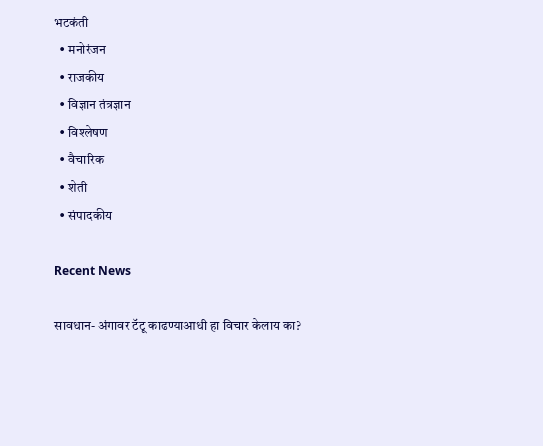भटकंती
  • मनोरंजन
  • राजकीय
  • विज्ञान तंत्रज्ञान
  • विश्लेषण
  • वैचारिक
  • शेती
  • संपादकीय

Recent News

सावधान- अंगावर टॅटू काढण्याआधी हा विचार केलाय का?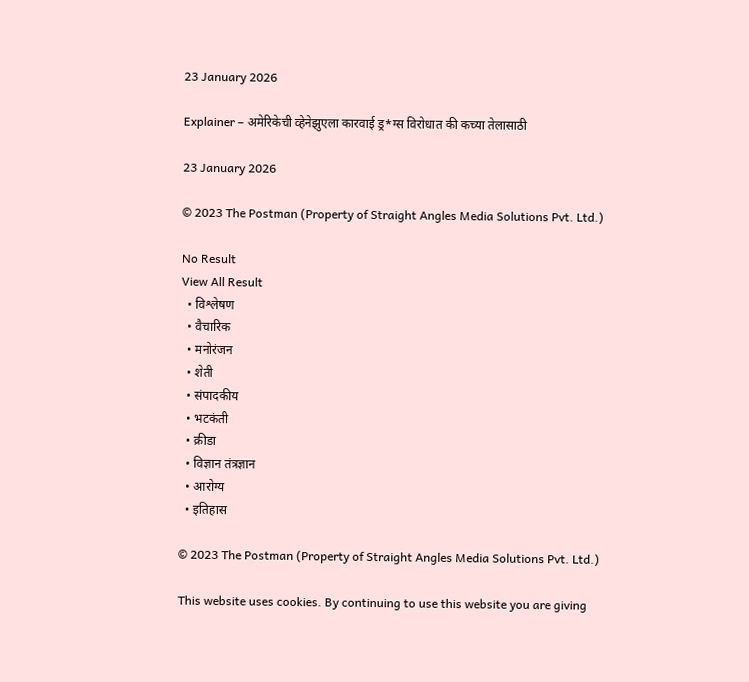23 January 2026

Explainer – अमेरिकेची व्हेनेझुएला कारवाई ड्र*ग्स विरोधात की कच्या तेलासाठी

23 January 2026

© 2023 The Postman (Property of Straight Angles Media Solutions Pvt. Ltd.)

No Result
View All Result
  • विश्लेषण
  • वैचारिक
  • मनोरंजन
  • शेती
  • संपादकीय
  • भटकंती
  • क्रीडा
  • विज्ञान तंत्रज्ञान
  • आरोग्य
  • इतिहास

© 2023 The Postman (Property of Straight Angles Media Solutions Pvt. Ltd.)

This website uses cookies. By continuing to use this website you are giving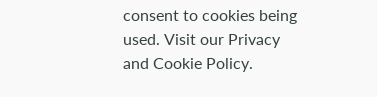consent to cookies being used. Visit our Privacy and Cookie Policy.